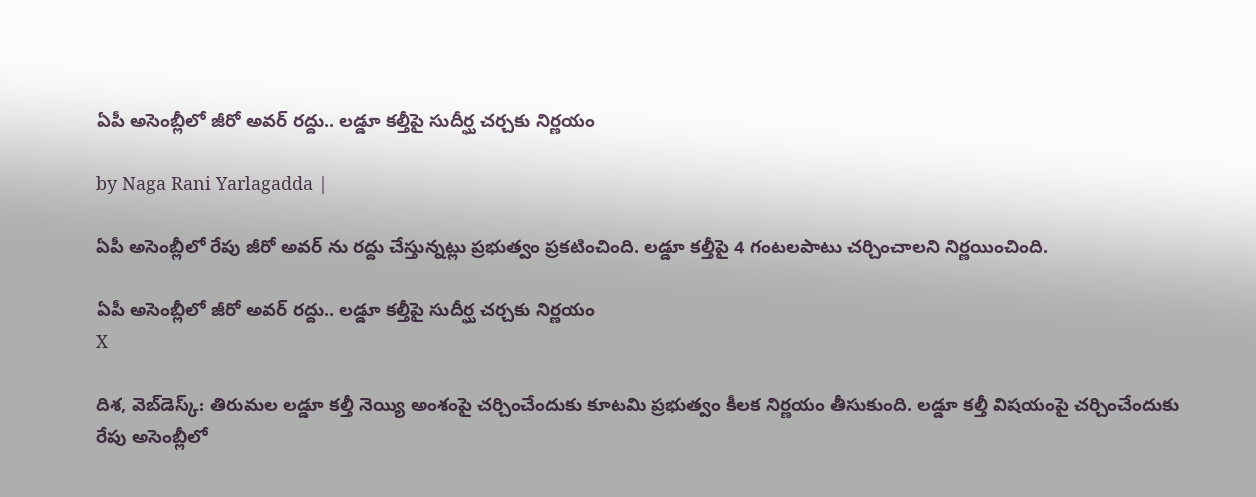ఏపీ అసెంబ్లీలో జీరో అవర్ రద్దు.. లడ్డూ కల్తీపై సుదీర్ఘ చర్చకు నిర్ణయం

by Naga Rani Yarlagadda |

ఏపీ అసెంబ్లీలో రేపు జీరో అవర్ ను రద్దు చేస్తున్నట్లు ప్రభుత్వం ప్రకటించింది. లడ్డూ కల్తీపై 4 గంటలపాటు చర్చించాలని నిర్ణయించింది.

ఏపీ అసెంబ్లీలో జీరో అవర్ రద్దు.. లడ్డూ కల్తీపై సుదీర్ఘ చర్చకు నిర్ణయం
X

దిశ, వెబ్‌డెస్క్: తిరుమల లడ్డూ కల్తీ నెయ్యి అంశంపై చర్చించేందుకు కూటమి ప్రభుత్వం కీలక నిర్ణయం తీసుకుంది. లడ్డూ కల్తీ విషయంపై చర్చించేందుకు రేపు అసెంబ్లీలో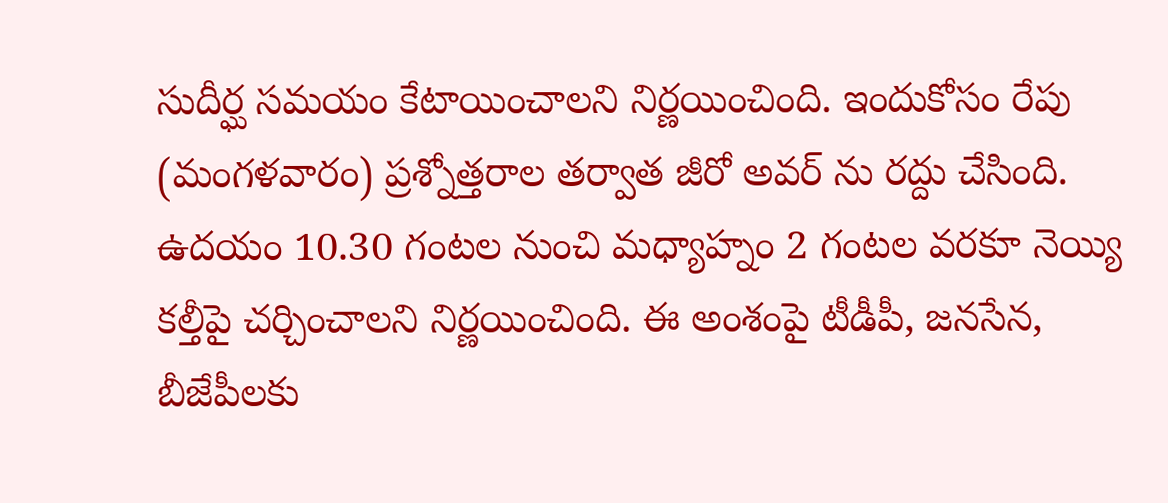సుదీర్ఘ సమయం కేటాయించాలని నిర్ణయించింది. ఇందుకోసం రేపు (మంగళవారం) ప్రశ్నోత్తరాల తర్వాత జీరో అవర్ ను రద్దు చేసింది. ఉదయం 10.30 గంటల నుంచి మధ్యాహ్నం 2 గంటల వరకూ నెయ్యి కల్తీపై చర్చించాలని నిర్ణయించింది. ఈ అంశంపై టీడీపీ, జనసేన, బీజేపీలకు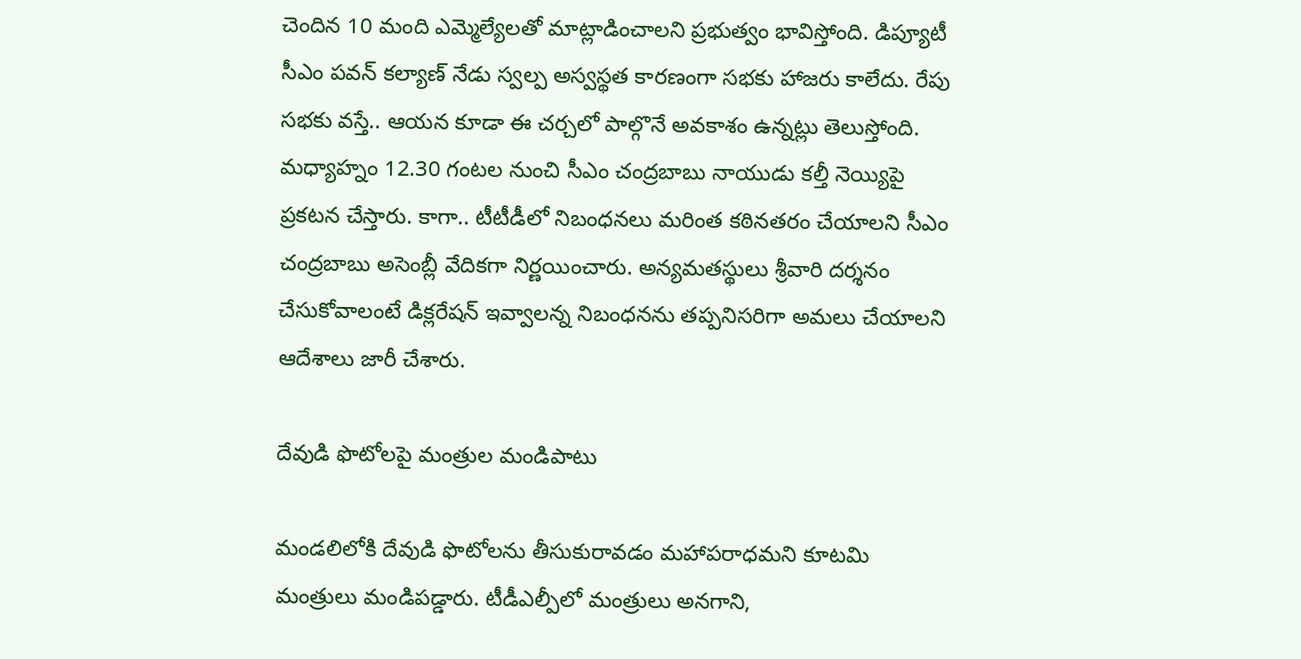చెందిన 10 మంది ఎమ్మెల్యేలతో మాట్లాడించాలని ప్రభుత్వం భావిస్తోంది. డిప్యూటీ సీఎం పవన్ కల్యాణ్ నేడు స్వల్ప అస్వస్థత కారణంగా సభకు హాజరు కాలేదు. రేపు సభకు వస్తే.. ఆయన కూడా ఈ చర్చలో పాల్గొనే అవకాశం ఉన్నట్లు తెలుస్తోంది. మధ్యాహ్నం 12.30 గంటల నుంచి సీఎం చంద్రబాబు నాయుడు కల్తీ నెయ్యిపై ప్రకటన చేస్తారు. కాగా.. టీటీడీలో నిబంధనలు మరింత కఠినతరం చేయాలని సీఎం చంద్రబాబు అసెంబ్లీ వేదికగా నిర్ణయించారు. అన్యమతస్థులు శ్రీవారి దర్శనం చేసుకోవాలంటే డిక్లరేషన్ ఇవ్వాలన్న నిబంధనను తప్పనిసరిగా అమలు చేయాలని ఆదేశాలు జారీ చేశారు.

దేవుడి ఫొటోలపై మంత్రుల మండిపాటు

మండలిలోకి దేవుడి ఫొటోలను తీసుకురావడం మహాపరాధమని కూటమి మంత్రులు మండిపడ్డారు. టీడీఎల్పీలో మంత్రులు అనగాని,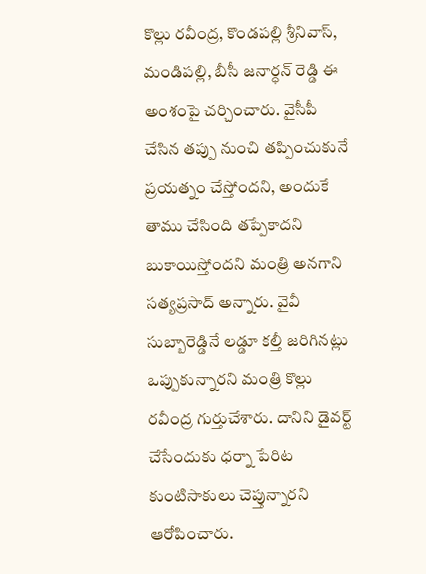కొల్లు రవీంద్ర, కొండపల్లి శ్రీనివాస్, మండిపల్లి, బీసీ జనార్ధన్ రెడ్డి ఈ అంశంపై చర్చించారు. వైసీపీ చేసిన తప్పు నుంచి తప్పించుకునే ప్రయత్నం చేస్తోందని, అందుకే తాము చేసింది తప్పేకాదని బుకాయిస్తోందని మంత్రి అనగాని సత్యప్రసాద్ అన్నారు. వైవీ సుబ్బారెడ్డినే లడ్డూ కల్తీ జరిగినట్లు ఒప్పుకున్నారని మంత్రి కొల్లు రవీంద్ర గుర్తుచేశారు. దానిని డైవర్ట్ చేసేందుకు ధర్నా పేరిట కుంటిసాకులు చెప్తున్నారని ఆరోపించారు.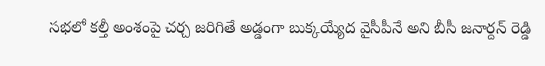సభలో కల్తీ అంశంపై చర్చ జరిగితే అడ్డంగా బుక్కయ్యేద వైసీపీనే అని బీసీ జనార్దన్ రెడ్డి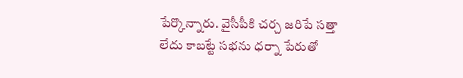పేర్కొన్నారు. వైసీపీకి చర్చ జరిపే సత్తా లేదు కాబట్టే సభను ధర్నా పేరుతో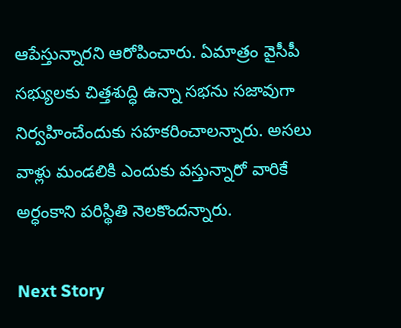ఆపేస్తున్నారని ఆరోపించారు. ఏమాత్రం వైసీపీ సభ్యులకు చిత్తశుద్ధి ఉన్నా సభను సజావుగా నిర్వహించేందుకు సహకరించాలన్నారు. అసలు వాళ్లు మండలికి ఎందుకు వస్తున్నారో వారికే అర్ధంకాని పరిస్థితి నెలకొందన్నారు.

Next Story